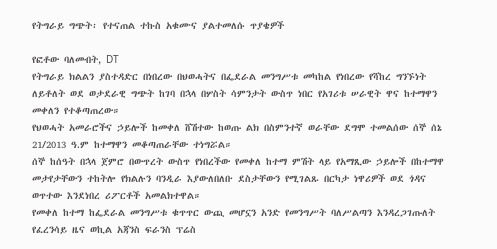የትግራይ ግጭት፡ የተናጠል ተኩስ አቁሙና ያልተመለሱ ጥያቄዎች

የፎቶው ባለመብት, DT
የትግራይ ክልልን ያስተዳድር በነበረው በህወሓትና በፌደራል መንግሥቱ መካከል የነበረው የሻከረ ግንኙነት ለይቶለት ወደ ወታደራዊ ግጭት ከገባ በኋላ በሦስት ሳምንታት ውስጥ ነበር የአገሪቱ ሠራዊት ዋና ከተማዋን መቀለን የተቆጣጠረው።
የህወሓት አመራሮችና ኃይሎች ከመቀለ ሸሽተው ከወጡ ልክ በስምንተኛ ወራቸው ደግሞ ተመልሰው ሰኞ ሰኔ 21/2013 ዓ.ም ከተማዋን መቆጣጠራቸው ተነግሯል።
ሰኞ ከሰዓት በኋላ ጀምሮ በውጥረት ውስጥ የነበረችው የመቀለ ከተማ ምሽት ላይ የአማጺው ኃይሎች በከተማዋ መታየታቸውን ተከትሎ የክልሉን ባንዲራ እያውለበለቡ ደስታቸውን የሚገልጹ በርካታ ነዋሪዎች ወደ ጎዳና ወጥተው እንደነበረ ሪፖርቶች አመልክተዋል።
የመቀለ ከተማ ከፌደራል መንግሥቱ ቁጥጥር ውጪ መሆኗን አንድ የመንግሥት ባለሥልጣን እንዳረጋገጡለት የፈረንሳይ ዜና ወኪል አጃንስ ፍራንስ ፕሬስ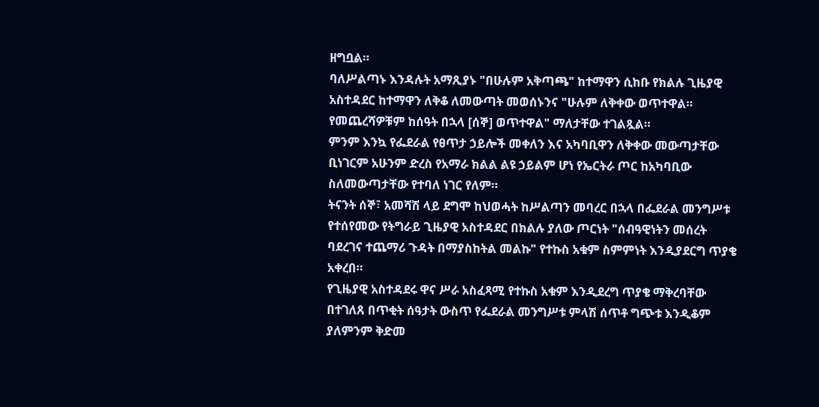ዘግቧል።
ባለሥልጣኑ እንዳሉት አማጺያኑ "በሁሉም አቅጣጫ" ከተማዋን ሲከቡ የክልሉ ጊዜያዊ አስተዳደር ከተማዋን ለቅቆ ለመውጣት መወሰኑንና "ሁሉም ለቅቀው ወጥተዋል። የመጨረሻዎቹም ከሰዓት በኋላ [ሰኞ] ወጥተዋል" ማለታቸው ተገልጿል።
ምንም እንኳ የፌደራል የፀጥታ ኃይሎች መቀለን እና አካባቢዋን ለቅቀው መውጣታቸው ቢነገርም አሁንም ድረስ የአማራ ክልል ልዩ ኃይልም ሆነ የኤርትራ ጦር ከአካባቢው ስለመውጣታቸው የተባለ ነገር የለም።
ትናንት ሰኞ፣ አመሻሽ ላይ ደግሞ ከህወሓት ከሥልጣን መባረር በኋላ በፌደራል መንግሥቱ የተሰየመው የትግራይ ጊዜያዊ አስተዳደር በክልሉ ያለው ጦርነት "ሰብዓዊነትን መሰረት ባደረገና ተጨማሪ ጉዳት በማያስከትል መልኩ" የተኩስ አቁም ስምምነት እንዲያደርግ ጥያቄ አቀረበ።
የጊዜያዊ አስተዳደሩ ዋና ሥራ አስፈጻሚ የተኩስ አቁም እንዲደረግ ጥያቄ ማቅረባቸው በተገለጸ በጥቂት ሰዓታት ውስጥ የፌደራል መንግሥቱ ምላሽ ሰጥቶ ግጭቱ እንዲቆም ያለምንም ቅድመ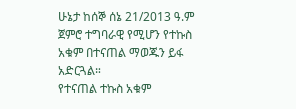ሁኔታ ከሰኞ ሰኔ 21/2013 ዓ.ም ጀምሮ ተግባራዊ የሚሆን የተኩስ አቁም በተናጠል ማወጁን ይፋ አድርጓል።
የተናጠል ተኩስ አቁም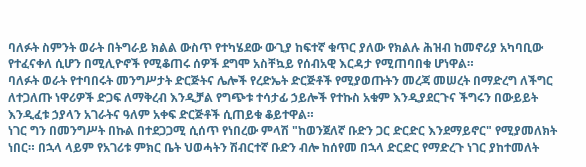ባለፉት ስምንት ወራት በትግራይ ክልል ውስጥ የተካሄደው ውጊያ ከፍተኛ ቁጥር ያለው የክልሉ ሕዝብ ከመኖሪያ አካባቢው የተፈናቀለ ሲሆን በሚሊዮኖች የሚቆጠሩ ሰዎች ደግሞ አስቸኳይ የሰብአዊ እርዳታ የሚጠባበቁ ሆነዋል።
ባለፉት ወራት የተባበሩት መንግሥታት ድርጅትና ሌሎች የረድኤት ድርጅቶች የሚያወጡትን መረጃ መሠረት በማድረግ ለችግር ለተጋለጡ ነዋሪዎች ድጋፍ ለማቅረብ እንዲቻል የግጭቱ ተሳታፊ ኃይሎች የተኩስ አቁም እንዲያደርጉና ችግሩን በውይይት እንዲፈቱ ኃያላን አገራትና ዓለም አቀፍ ድርጅቶች ሲጠይቁ ቆይተዋል።
ነገር ግን በመንግሥት በኩል በተደጋጋሚ ሲሰጥ የነበረው ምላሽ "ከወንጀለኛ ቡድን ጋር ድርድር እንደማይኖር" የሚያመለክት ነበር። በኋላ ላይም የአገሪቱ ምክር ቤት ህወሓትን ሽብርተኛ ቡድን ብሎ ከሰየመ በኋላ ድርድር የማድረጉ ነገር ያከተመለት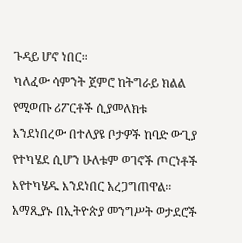ጉዳይ ሆኖ ነበር።
ካለፈው ሳምንት ጀምሮ ከትግራይ ክልል የሚወጡ ሪፖርቶች ሲያመለክቱ እንደነበረው በተለያዩ ቦታዎች ከባድ ውጊያ የተካሄደ ሲሆን ሁለቱም ወገኖች ጦርነቶች እየተካሄዱ እንደነበር አረጋግጠዋል።
አማጺያኑ በኢትዮጵያ መንግሥት ወታደሮች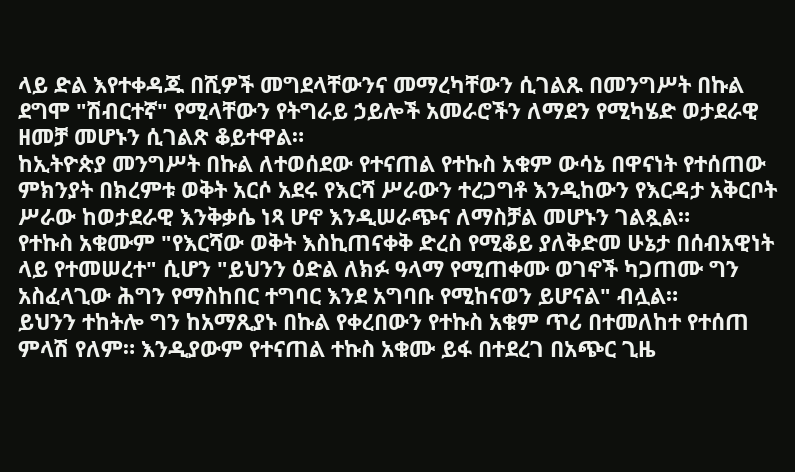ላይ ድል እየተቀዳጁ በሺዎች መግደላቸውንና መማረካቸውን ሲገልጹ በመንግሥት በኩል ደግሞ "ሽብርተኛ" የሚላቸውን የትግራይ ኃይሎች አመራሮችን ለማደን የሚካሄድ ወታደራዊ ዘመቻ መሆኑን ሲገልጽ ቆይተዋል።
ከኢትዮጵያ መንግሥት በኩል ለተወሰደው የተናጠል የተኩስ አቁም ውሳኔ በዋናነት የተሰጠው ምክንያት በክረምቱ ወቅት አርሶ አደሩ የእርሻ ሥራውን ተረጋግቶ እንዲከውን የእርዳታ አቅርቦት ሥራው ከወታደራዊ እንቅቃሴ ነጻ ሆኖ እንዲሠራጭና ለማስቻል መሆኑን ገልጿል።
የተኩስ አቁሙም "የእርሻው ወቅት እስኪጠናቀቅ ድረስ የሚቆይ ያለቅድመ ሁኔታ በሰብአዊነት ላይ የተመሠረተ" ሲሆን "ይህንን ዕድል ለክፉ ዓላማ የሚጠቀሙ ወገኖች ካጋጠሙ ግን አስፈላጊው ሕግን የማስከበር ተግባር እንደ አግባቡ የሚከናወን ይሆናል" ብሏል።
ይህንን ተከትሎ ግን ከአማጺያኑ በኩል የቀረበውን የተኩስ አቁም ጥሪ በተመለከተ የተሰጠ ምላሽ የለም። እንዲያውም የተናጠል ተኩስ አቁሙ ይፋ በተደረገ በአጭር ጊዜ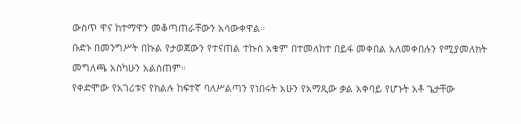ውስጥ ዋና ከተማዋን መቆጣጠራቸውን አሳውቀዋል።
ቡድኑ በመንግሥት በኩል የታወጀውን የተናጠል ተኩስ አቁም በተመለከተ በይፋ መቀበል አለመቀበሉን የሚያመለክት መግለጫ አስካሁን አልሰጠም።
የቀድሞው የአገሪቱና የክልሉ ከፍተኛ ባለሥልጣን የነበሩት አሁን የአማጺው ቃል አቀባይ የሆኑት አቶ ጌታቸው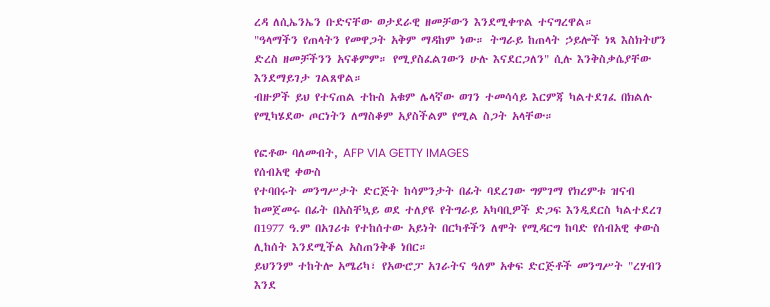ረዳ ለሲኤንኤን ቡድናቸው ወታደራዊ ዘመቻውን እንደሚቀጥል ተናግረዋል።
"ዓላማችን የጠላትን የመዋጋት አቅም ማዳከም ነው። ትግራይ ከጠላት ኃይሎች ነጻ እስክትሆን ድረስ ዘመቻችንን አናቆምም። የሚያስፈልገውን ሁሉ እናደርጋለን" ሲሉ እንቅስቃሴያቸው እንደማይገታ ገልጸዋል።
ብዙዎች ይህ የተናጠል ተኩስ አቁም ሌላኛው ወገን ተመሳሳይ እርምጃ ካልተደገፈ በክልሉ የሚካሄደው ጦርነትን ለማስቆም አያስችልም የሚል ስጋት አላቸው።

የፎቶው ባለመብት, AFP VIA GETTY IMAGES
የሰብአዊ ቀውስ
የተባበሩት መንግሥታት ድርጅት ከሳምንታት በፊት ባደረገው ግምገማ የክረምቱ ዝናብ ከመጀመሩ በፊት በአስቸኳይ ወደ ተለያዩ የትግራይ አካባቢዎች ድጋፍ እንዲደርስ ካልተደረገ በ1977 ዓ.ም በአገሪቱ የተከሰተው አይነት በርካቶችን ለሞት የሚዳርግ ከባድ የሰብአዊ ቀውስ ሊከሰት እንደሚችል አስጠንቅቆ ነበር።
ይህንንም ተከትሎ አሜሪካ፣ የአውሮፓ አገራትና ዓለም አቀፍ ድርጅቶች መንግሥት "ረሃብን እንደ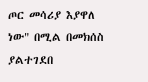ጦር መሳሪያ እያዋለ ነው" በሚል በመክሰስ ያልተገደበ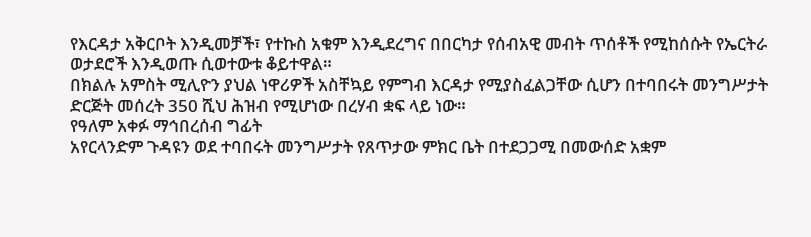የእርዳታ አቅርቦት እንዲመቻች፣ የተኩስ አቁም እንዲደረግና በበርካታ የሰብአዊ መብት ጥሰቶች የሚከሰሱት የኤርትራ ወታደሮች እንዲወጡ ሲወተውቱ ቆይተዋል።
በክልሉ አምስት ሚሊዮን ያህል ነዋሪዎች አስቸኳይ የምግብ እርዳታ የሚያስፈልጋቸው ሲሆን በተባበሩት መንግሥታት ድርጅት መሰረት 350 ሺህ ሕዝብ የሚሆነው በረሃብ ቋፍ ላይ ነው።
የዓለም አቀፉ ማኅበረሰብ ግፊት
አየርላንድም ጉዳዩን ወደ ተባበሩት መንግሥታት የጸጥታው ምክር ቤት በተደጋጋሚ በመውሰድ አቋም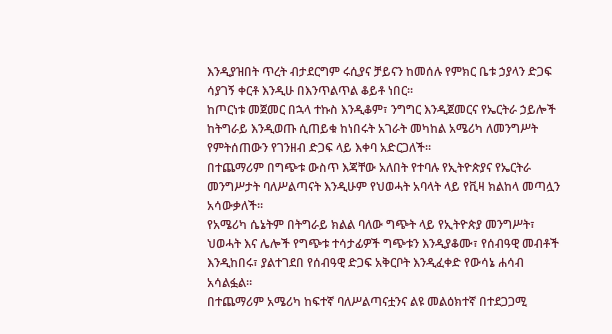እንዲያዝበት ጥረት ብታደርግም ሩሲያና ቻይናን ከመሰሉ የምክር ቤቱ ኃያላን ድጋፍ ሳያገኝ ቀርቶ እንዲሁ በእንጥልጥል ቆይቶ ነበር።
ከጦርነቱ መጀመር በኋላ ተኩስ እንዲቆም፣ ንግግር እንዲጀመርና የኤርትራ ኃይሎች ከትግራይ እንዲወጡ ሲጠይቁ ከነበሩት አገራት መካከል አሜሪካ ለመንግሥት የምትሰጠውን የገንዘብ ድጋፍ ላይ እቀባ አድርጋለች።
በተጨማሪም በግጭቱ ውስጥ እጃቸው አለበት የተባሉ የኢትዮጵያና የኤርትራ መንግሥታት ባለሥልጣናት እንዲሁም የህወሓት አባላት ላይ የቪዛ ክልከላ መጣሏን አሳውቃለች።
የአሜሪካ ሴኔትም በትግራይ ክልል ባለው ግጭት ላይ የኢትዮጵያ መንግሥት፣ ህወሓት እና ሌሎች የግጭቱ ተሳታፊዎች ግጭቱን እንዲያቆሙ፣ የሰብዓዊ መብቶች እንዲከበሩ፣ ያልተገደበ የሰብዓዊ ድጋፍ አቅርቦት እንዲፈቀድ የውሳኔ ሐሳብ አሳልፏል።
በተጨማሪም አሜሪካ ከፍተኛ ባለሥልጣናቷንና ልዩ መልዕክተኛ በተደጋጋሚ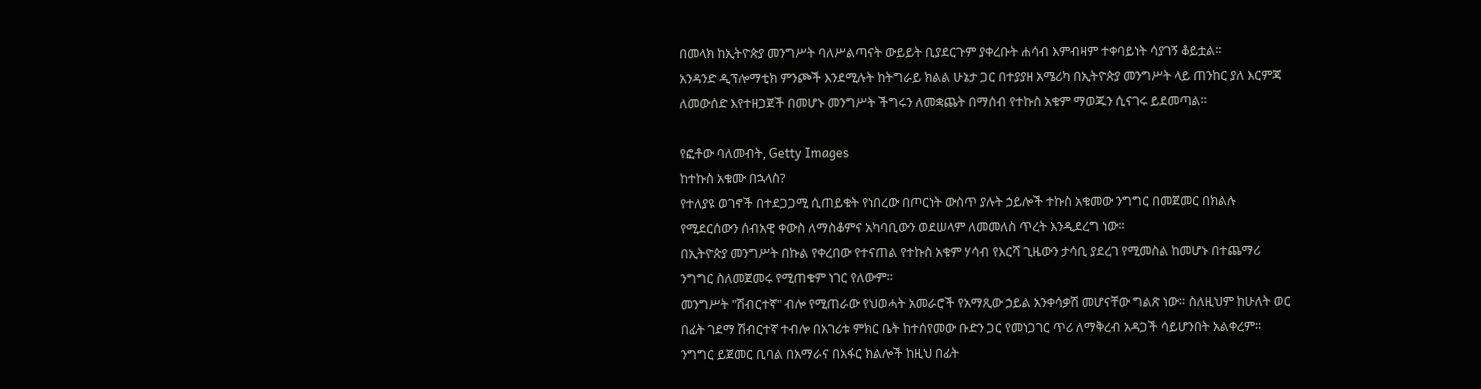በመላክ ከኢትዮጵያ መንግሥት ባለሥልጣናት ውይይት ቢያደርጉም ያቀረቡት ሐሳብ እምብዛም ተቀባይነት ሳያገኝ ቆይቷል።
አንዳንድ ዲፕሎማቲክ ምንጮች እንደሚሉት ከትግራይ ክልል ሁኔታ ጋር በተያያዘ አሜሪካ በኢትዮጵያ መንግሥት ላይ ጠንከር ያለ እርምጃ ለመውሰድ እየተዘጋጀች በመሆኑ መንግሥት ችግሩን ለመቋጨት በማሰብ የተኩስ አቁም ማወጁን ሲናገሩ ይደመጣል።

የፎቶው ባለመብት, Getty Images
ከተኩስ አቁሙ በኋላስ?
የተለያዩ ወገኖች በተደጋጋሚ ሲጠይቁት የነበረው በጦርነት ውስጥ ያሉት ኃይሎች ተኩስ አቁመው ንግግር በመጀመር በክልሉ የሚደርሰውን ሰብአዊ ቀውስ ለማስቆምና አካባቢውን ወደሠላም ለመመለስ ጥረት እንዲደረግ ነው።
በኢትዮጵያ መንግሥት በኩል የቀረበው የተናጠል የተኩስ አቁም ሃሳብ የእርሻ ጊዜውን ታሳቢ ያደረገ የሚመስል ከመሆኑ በተጨማሪ ንግግር ስለመጀመሩ የሚጠቁም ነገር የለውም።
መንግሥት "ሽብርተኛ" ብሎ የሚጠራው የህወሓት አመራሮች የአማጺው ኃይል አንቀሳቃሽ መሆናቸው ግልጽ ነው። ስለዚህም ከሁለት ወር በፊት ገደማ ሽብርተኛ ተብሎ በአገሪቱ ምክር ቤት ከተሰየመው ቡድን ጋር የመነጋገር ጥሪ ለማቅረብ አዳጋች ሳይሆንበት አልቀረም።
ንግግር ይጀመር ቢባል በአማራና በአፋር ክልሎች ከዚህ በፊት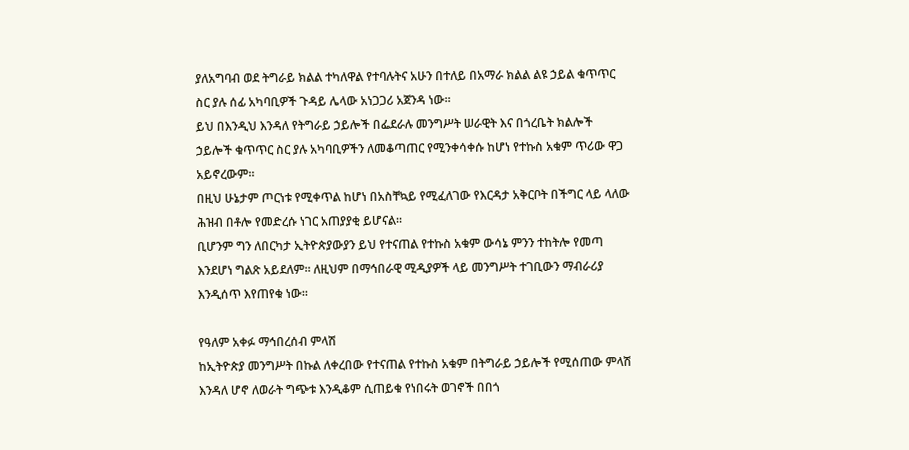ያለአግባብ ወደ ትግራይ ክልል ተካለዋል የተባሉትና አሁን በተለይ በአማራ ክልል ልዩ ኃይል ቁጥጥር ስር ያሉ ሰፊ አካባቢዎች ጉዳይ ሌላው አነጋጋሪ አጀንዳ ነው።
ይህ በእንዲህ እንዳለ የትግራይ ኃይሎች በፌደራሉ መንግሥት ሠራዊት እና በጎረቤት ክልሎች ኃይሎች ቁጥጥር ስር ያሉ አካባቢዎችን ለመቆጣጠር የሚንቀሳቀሱ ከሆነ የተኩስ አቁም ጥሪው ዋጋ አይኖረውም።
በዚህ ሁኔታም ጦርነቱ የሚቀጥል ከሆነ በአስቸኳይ የሚፈለገው የእርዳታ አቅርቦት በችግር ላይ ላለው ሕዝብ በቶሎ የመድረሱ ነገር አጠያያቂ ይሆናል።
ቢሆንም ግን ለበርካታ ኢትዮጵያውያን ይህ የተናጠል የተኩስ አቁም ውሳኔ ምንን ተከትሎ የመጣ እንደሆነ ግልጽ አይደለም። ለዚህም በማኅበራዊ ሚዲያዎች ላይ መንግሥት ተገቢውን ማብራሪያ እንዲሰጥ እየጠየቁ ነው።

የዓለም አቀፉ ማኅበረሰብ ምላሽ
ከኢትዮጵያ መንግሥት በኩል ለቀረበው የተናጠል የተኩስ አቁም በትግራይ ኃይሎች የሚሰጠው ምላሽ እንዳለ ሆኖ ለወራት ግጭቱ እንዲቆም ሲጠይቁ የነበሩት ወገኖች በበጎ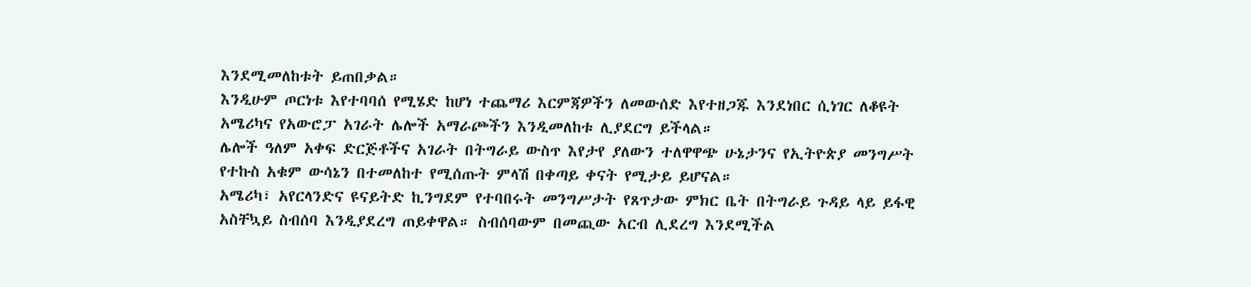እንደሚመለከቱት ይጠበቃል።
እንዲሁም ጦርነቱ እየተባባሰ የሚሄድ ከሆነ ተጨማሪ እርምጃዎችን ለመውሰድ እየተዘጋጁ እንደነበር ሲነገር ለቆዩት አሜሪካና የአውሮፓ አገራት ሌሎች አማራጮችን እንዲመለከቱ ሊያደርግ ይችላል።
ሌሎች ዓለም አቀፍ ድርጅቶችና አገራት በትግራይ ውስጥ እየታየ ያለውን ተለዋዋጭ ሁኔታንና የኢትዮጵያ መንግሥት የተኩስ አቁም ውሳኔን በተመለከተ የሚሰጡት ምላሽ በቀጣይ ቀናት የሚታይ ይሆናል።
አሜሪካ፣ አየርላንድና ዩናይትድ ኪንግደም የተባበሩት መንግሥታት የጸጥታው ምክር ቤት በትግራይ ጉዳይ ላይ ይፋዊ አስቸኳይ ስብሰባ እንዲያደረግ ጠይቀዋል። ስብሰባውም በመጪው አርብ ሊደረግ እንደሚችል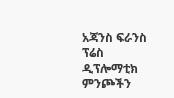አጃንስ ፍራንስ ፕሬስ ዲፕሎማቲክ ምንጮችን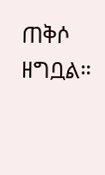ጠቅሶ ዘግቧል።